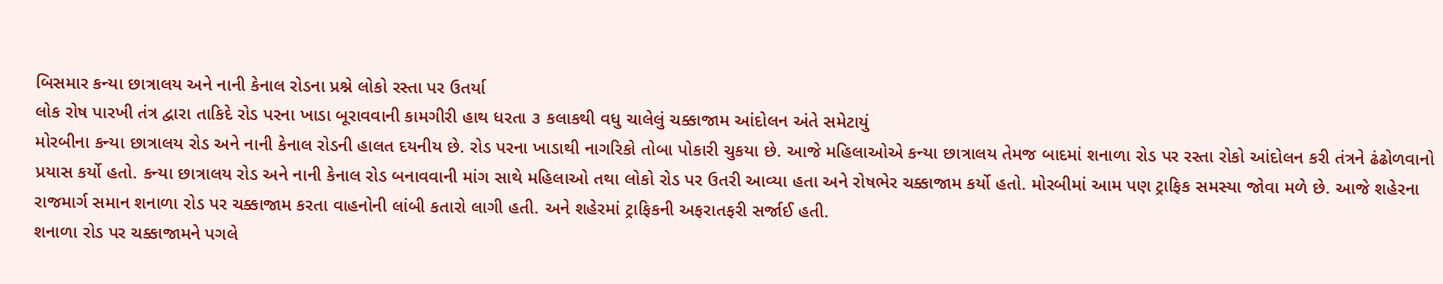બિસમાર કન્યા છાત્રાલય અને નાની કેનાલ રોડના પ્રશ્ને લોકો રસ્તા પર ઉતર્યા
લોક રોષ પારખી તંત્ર દ્વારા તાકિદે રોડ પરના ખાડા બૂરાવવાની કામગીરી હાથ ધરતા ૩ કલાકથી વધુ ચાલેલું ચક્કાજામ આંદોલન અંતે સમેટાયું
મોરબીના કન્યા છાત્રાલય રોડ અને નાની કેનાલ રોડની હાલત દયનીય છે. રોડ પરના ખાડાથી નાગરિકો તોબા પોકારી ચુકયા છે. આજે મહિલાઓએ કન્યા છાત્રાલય તેમજ બાદમાં શનાળા રોડ પર રસ્તા રોકો આંદોલન કરી તંત્રને ઢંઢોળવાનો પ્રયાસ કર્યો હતો. કન્યા છાત્રાલય રોડ અને નાની કેનાલ રોડ બનાવવાની માંગ સાથે મહિલાઓ તથા લોકો રોડ પર ઉતરી આવ્યા હતા અને રોષભેર ચક્કાજામ કર્યો હતો. મોરબીમાં આમ પણ ટ્રાફિક સમસ્યા જોવા મળે છે. આજે શહેરના રાજમાર્ગ સમાન શનાળા રોડ પર ચક્કાજામ કરતા વાહનોની લાંબી કતારો લાગી હતી. અને શહેરમાં ટ્રાફિકની અફરાતફરી સર્જાઈ હતી.
શનાળા રોડ પર ચક્કાજામને પગલે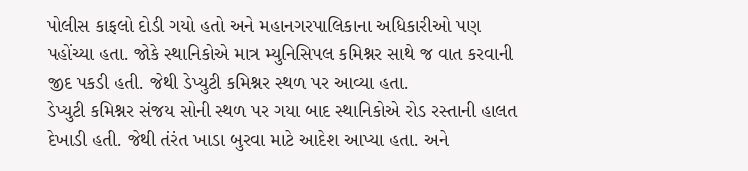પોલીસ કાફલો દોડી ગયો હતો અને મહાનગરપાલિકાના અધિકારીઓ પણ પહોંચ્યા હતા. જોકે સ્થાનિકોએ માત્ર મ્યુનિસિપલ કમિશ્નર સાથે જ વાત કરવાની જીદ પકડી હતી. જેથી ડેપ્યુટી કમિશ્નર સ્થળ પર આવ્યા હતા.
ડેપ્યુટી કમિશ્નર સંજય સોની સ્થળ પર ગયા બાદ સ્થાનિકોએ રોડ રસ્તાની હાલત દેખાડી હતી. જેથી તંરંત ખાડા બુરવા માટે આદેશ આપ્યા હતા. અને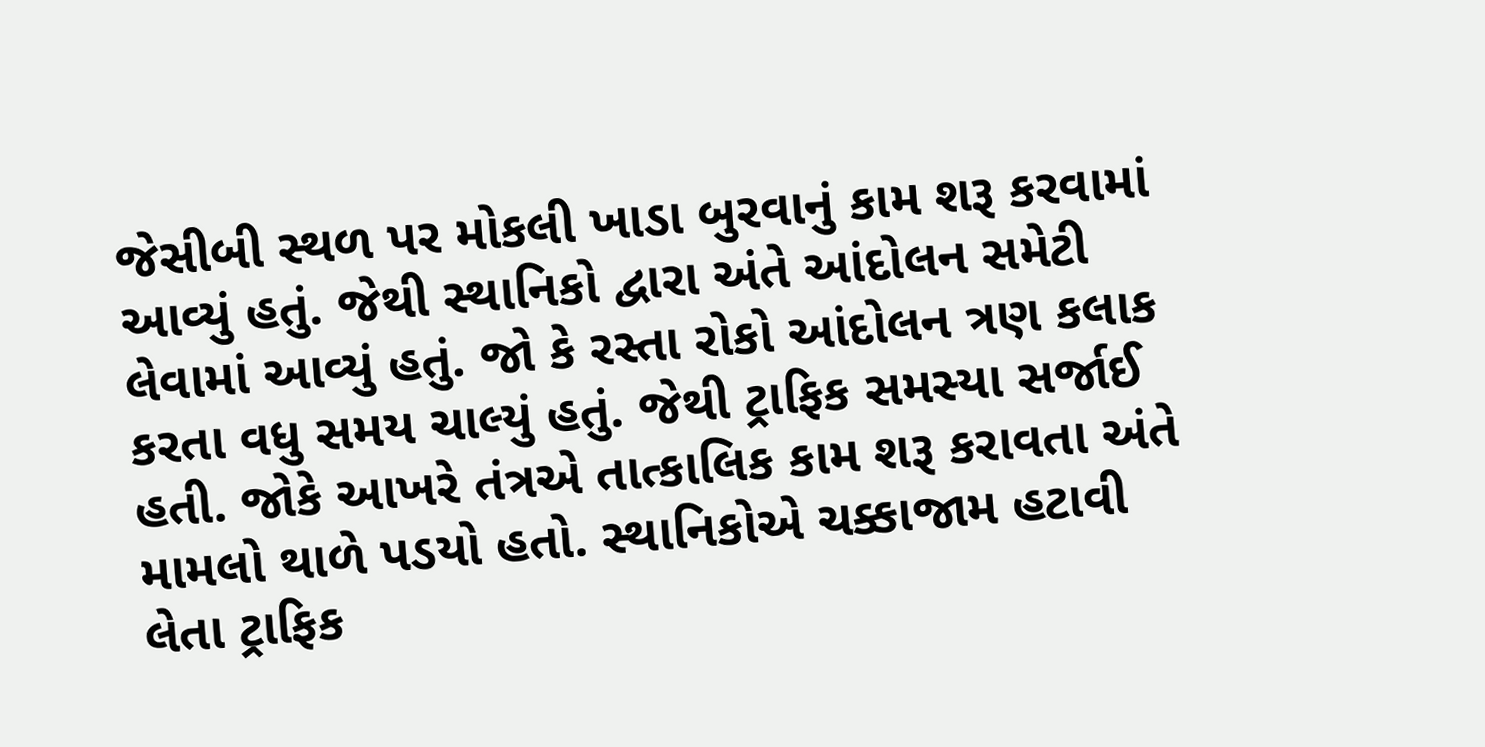જેસીબી સ્થળ પર મોકલી ખાડા બુરવાનું કામ શરૂ કરવામાં આવ્યું હતું. જેથી સ્થાનિકો દ્વારા અંતે આંદોલન સમેટી લેવામાં આવ્યું હતું. જો કે રસ્તા રોકો આંદોલન ત્રણ કલાક કરતા વધુ સમય ચાલ્યું હતું. જેથી ટ્રાફિક સમસ્યા સર્જાઈ હતી. જોકે આખરે તંત્રએ તાત્કાલિક કામ શરૂ કરાવતા અંતે મામલો થાળે પડયો હતો. સ્થાનિકોએ ચક્કાજામ હટાવી લેતા ટ્રાફિક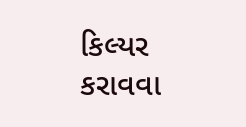કિલ્યર કરાવવા